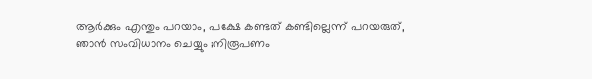ആര്‍ക്കും എന്തും പറയാം, പക്ഷേ കണ്ടത് കണ്ടില്ലെന്ന് പറയരുത്, ഞാന്‍ സംവിധാനം ചെയ്യും ;നിരൂപണം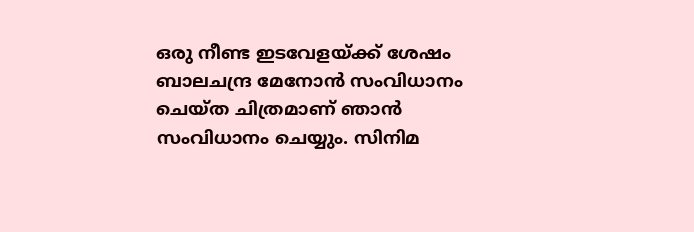ഒരു നീണ്ട ഇടവേളയ്ക്ക് ശേഷം ബാലചന്ദ്ര മേനോന്‍ സംവിധാനം ചെയ്ത ചിത്രമാണ് ഞാന്‍ സംവിധാനം ചെയ്യും. സിനിമ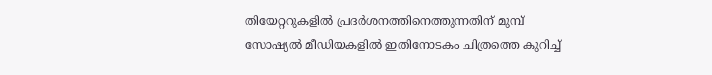തിയേറ്ററുകളില്‍ പ്രദര്‍ശനത്തിനെത്തുന്നതിന് മുമ്പ് സോഷ്യല്‍ മീഡിയകളില്‍ ഇതിനോടകം ചിത്രത്തെ കുറിച്ച്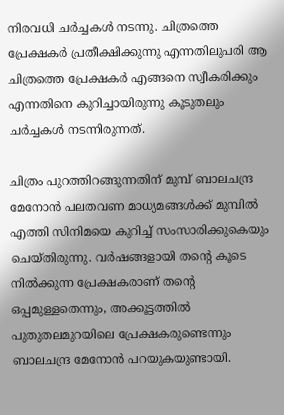നിരവധി ചര്‍ച്ചകള്‍ നടന്നു. ചിത്രത്തെ പ്രേക്ഷകര്‍ പ്രതീക്ഷിക്കുന്നു എന്നതിലുപരി ആ ചിത്രത്തെ പ്രേക്ഷകര്‍ എങ്ങനെ സ്വീകരിക്കും എന്നതിനെ കുറിച്ചായിരുന്നു കൂടുതലും ചര്‍ച്ചകള്‍ നടന്നിരുന്നത്.

ചിത്രം പുറത്തിറങ്ങുന്നതിന് മുമ്പ് ബാലചന്ദ്ര മേനോന്‍ പലതവണ മാധ്യമങ്ങള്‍ക്ക് മുമ്പില്‍ എത്തി സിനിമയെ കുറിച്ച് സംസാരിക്കുകെയും ചെയ്തിരുന്നു. വര്‍ഷങ്ങളായി തന്റെ കൂടെ നില്‍ക്കുന്ന പ്രേക്ഷകരാണ് തന്റെ ഒപ്പമുള്ളതെന്നും, അക്കൂട്ടത്തില്‍ പുതുതലമുറയിലെ പ്രേക്ഷകരുണ്ടെന്നും ബാലചന്ദ്ര മേനോന്‍ പറയുകയുണ്ടായി.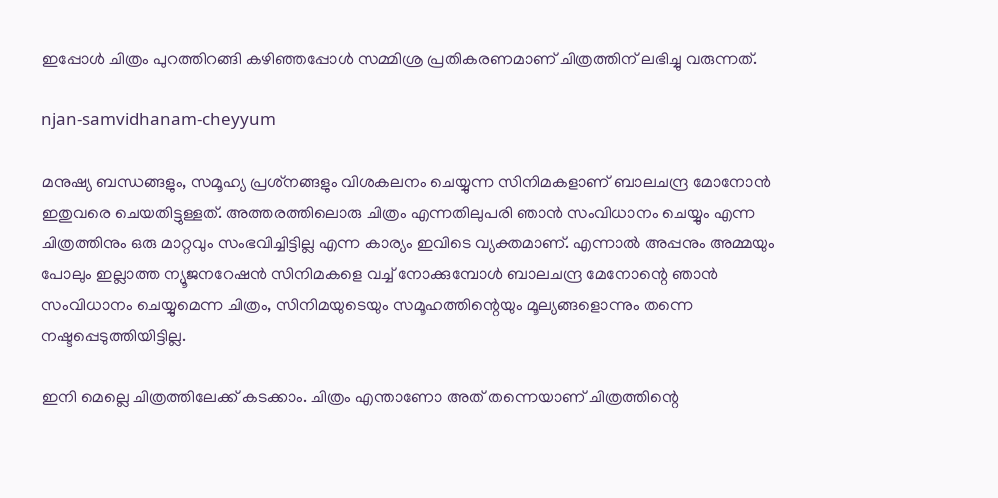ഇപ്പോള്‍ ചിത്രം പുറത്തിറങ്ങി കഴിഞ്ഞപ്പോള്‍ സമ്മിശ്ര പ്രതികരണമാണ് ചിത്രത്തിന് ലഭിച്ചു വരുന്നത്.

njan-samvidhanam-cheyyum

മനുഷ്യ ബന്ധങ്ങളും, സമൂഹ്യ പ്രശ്‌നങ്ങളും വിശകലനം ചെയ്യുന്ന സിനിമകളാണ് ബാലചന്ദ്ര മോനോന്‍ ഇതുവരെ ചെയതിട്ടുള്ളത്. അത്തരത്തിലൊരു ചിത്രം എന്നതിലുപരി ഞാന്‍ സംവിധാനം ചെയ്യും എന്ന ചിത്രത്തിനും ഒരു മാറ്റവും സംഭവിച്ചിട്ടില്ല എന്ന കാര്യം ഇവിടെ വ്യക്തമാണ്. എന്നാല്‍ അപ്പനും അമ്മയും പോലും ഇല്ലാത്ത ന്യൂജനറേഷന്‍ സിനിമകളെ വച്ച് നോക്കുമ്പോള്‍ ബാലചന്ദ്ര മേനോന്റെ ഞാന്‍ സംവിധാനം ചെയ്യുമെന്ന ചിത്രം, സിനിമയുടെയും സമൂഹത്തിന്റെയും മൂല്യങ്ങളൊന്നും തന്നെ നഷ്ടപ്പെടുത്തിയിട്ടില്ല.

ഇനി മെല്ലെ ചിത്രത്തിലേക്ക് കടക്കാം. ചിത്രം എന്താണോ അത് തന്നെയാണ് ചിത്രത്തിന്റെ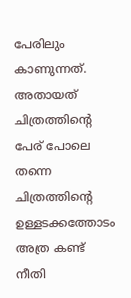പേരിലും കാണുന്നത്. അതായത് ചിത്രത്തിന്റെ പേര് പോലെ തന്നെ ചിത്രത്തിന്റെ ഉള്ളടക്കത്തോടം അത്ര കണ്ട് നീതി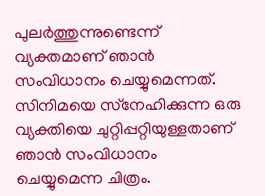പുലര്‍ത്തുന്നുണ്ടെന്ന് വ്യക്തമാണ് ഞാന്‍ സംവിധാനം ചെയ്യുമെന്നത്. സിനിമയെ സ്‌നേഹിക്കുന്ന ഒരു വ്യക്തിയെ ചുറ്റിപ്പറ്റിയുള്ളതാണ് ഞാന്‍ സംവിധാനം ചെയ്യുമെന്ന ചിത്രം.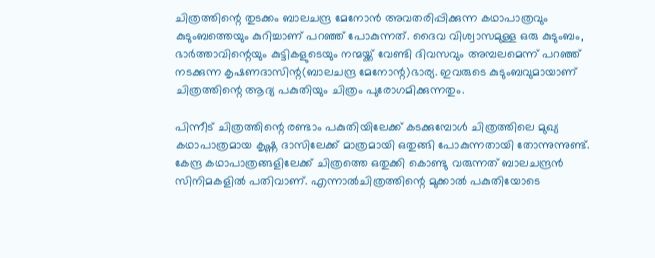ചിത്രത്തിന്റെ തുടക്കം ബാലചന്ദ്ര മേനോന്‍ അവതരിപ്പിക്കുന്ന കഥാപാത്രവും കുടുംബത്തെയും കുറിച്ചാണ് പറഞ്ഞ് പോകുന്നത്. ദൈവ വിശ്വാസമുള്ള ഒരു കുടുംബം, ഭാര്‍ത്താവിന്റെയും കുട്ടികളുടെയും നന്മയ്ക്ക് വേണ്ടി ദിവസവും അമ്പലമെന്ന് പറഞ്ഞ് നടക്കുന്ന കൃഷണദാസിന്റ(ബാലചന്ദ്ര മേനോന്റ)ഭാര്യ. ഇവരുടെ കുടുംബവുമായാണ് ചിത്രത്തിന്റെ ആദ്യ പകുതിയും ചിത്രം പുരോഗമിക്കുന്നതും.

പിന്നീട് ചിത്രത്തിന്റെ രണ്ടാം പകുതിയിലേക്ക് കടക്കുമ്പോള്‍ ചിത്രത്തിലെ മുഖ്യ കഥാപാത്രമായ കൃഷ്ണ ദാസിലേക്ക് മാത്രമായി ഒതുങ്ങി പോകുന്നതായി തോന്നുന്നുണ്ട്. കേന്ദ്ര കഥാപാത്രങ്ങളിലേക്ക് ചിത്രത്തെ ഒതുക്കി കൊണ്ടു വരുന്നത് ബാലചന്ദ്രന്‍ സിനിമകളില്‍ പതിവാണ്. എന്നാല്‍ചിത്രത്തിന്റെ മുക്കാല്‍ പകുതിയോടെ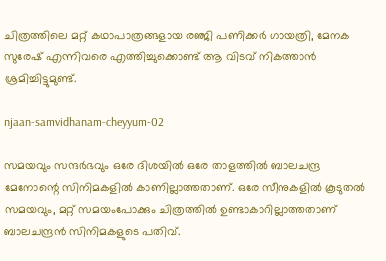ചിത്രത്തിലെ മറ്റ് കഥാപാത്രങ്ങളായ രഞ്ജി പണിക്കര്‍ ഗായത്രി, മേനക സുരേഷ് എന്നിവരെ എത്തിച്ചുക്കൊണ്ട് ആ വിടവ് നികത്താന്‍ ശ്രമിച്ചിട്ടുമുണ്ട്.

njaan-samvidhanam-cheyyum-02

സമയവും സന്ദര്‍ഭവും ഒരേ ദിശയില്‍ ഒരേ താളത്തില്‍ ബാലചന്ദ്ര മേനോന്റെ സിനിമകളില്‍ കാണില്ലാത്തതാണ്. ഒരേ സീനുകളില്‍ കൂടുതല്‍ സമയവും, മറ്റ് സമയംപോക്കും ചിത്രത്തില്‍ ഉണ്ടാകാറില്ലാത്തതാണ് ബാലചന്ദ്രന്‍ സിനിമകളുടെ പതിവ്.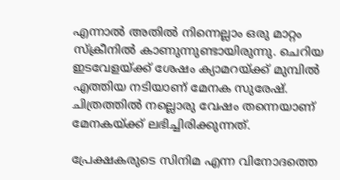എന്നാല്‍ അതില്‍ നിന്നെല്ലാം ഒരു മാറ്റം സ്‌ക്രീനില്‍ കാണുന്നുണ്ടായിരുന്നു. ചെറിയ ഇടവേളയ്ക്ക് ശേഷം ക്യാമറയ്ക്ക് മുമ്പില്‍ എത്തിയ നടിയാണ് മേനക സുരേഷ്. ചിത്രത്തില്‍ നല്ലൊരു വേഷം തന്നെയാണ് മേനകയ്ക്ക് ലഭിച്ചിരിക്കുന്നത്.

പ്രേക്ഷകരുടെ സിനിമ എന്ന വിനോദത്തെ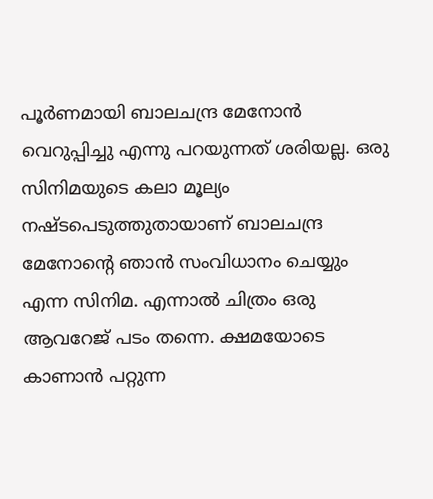പൂര്‍ണമായി ബാലചന്ദ്ര മേനോന്‍ വെറുപ്പിച്ചു എന്നു പറയുന്നത് ശരിയല്ല. ഒരു സിനിമയുടെ കലാ മൂല്യം നഷ്ടപെടുത്തുതായാണ് ബാലചന്ദ്ര മേനോന്റെ ഞാന്‍ സംവിധാനം ചെയ്യും എന്ന സിനിമ. എന്നാല്‍ ചിത്രം ഒരു ആവറേജ് പടം തന്നെ. ക്ഷമയോടെ കാണാന്‍ പറ്റുന്ന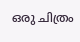ഒരു ചിത്രം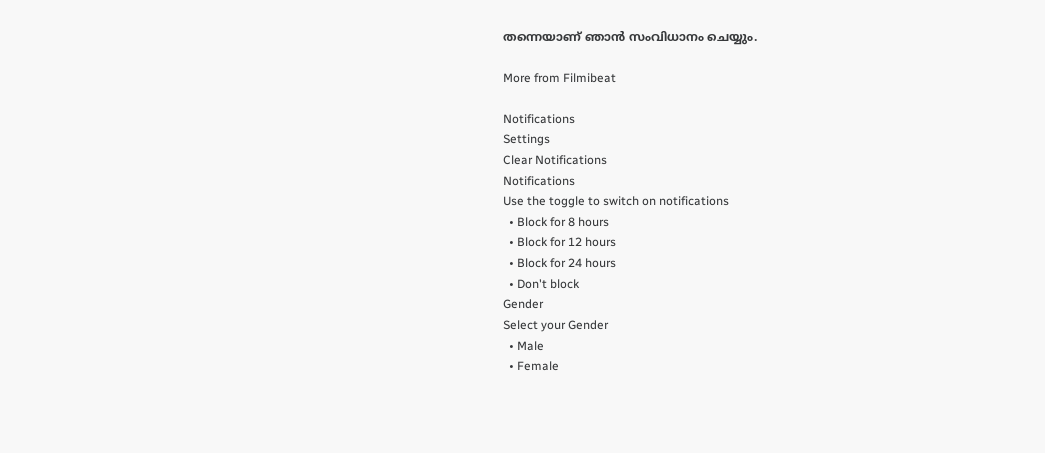തന്നെയാണ് ഞാന്‍ സംവിധാനം ചെയ്യും.

More from Filmibeat

Notifications
Settings
Clear Notifications
Notifications
Use the toggle to switch on notifications
  • Block for 8 hours
  • Block for 12 hours
  • Block for 24 hours
  • Don't block
Gender
Select your Gender
  • Male
  • Female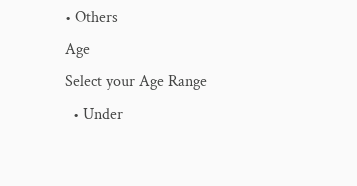• Others
Age
Select your Age Range
  • Under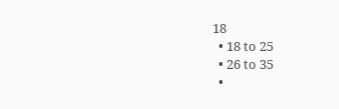18
  • 18 to 25
  • 26 to 35
  •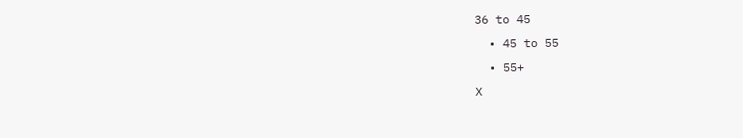36 to 45
  • 45 to 55
  • 55+
X